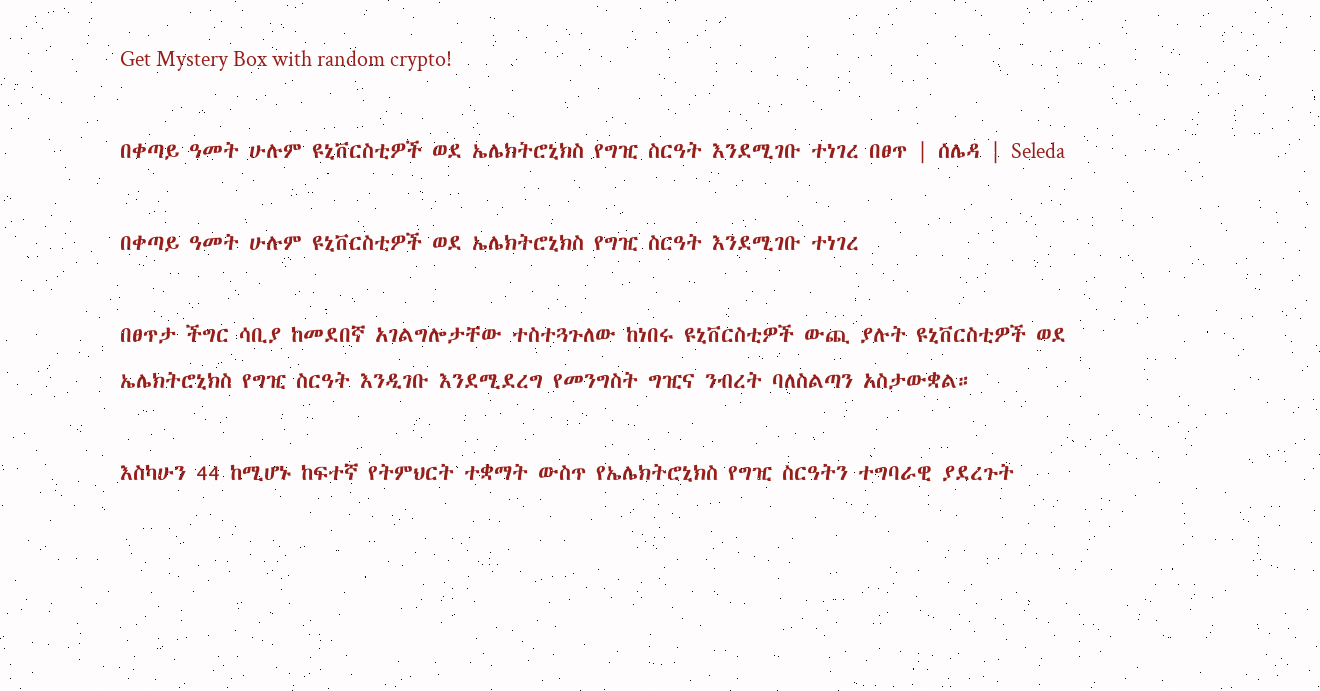Get Mystery Box with random crypto!

በቀጣይ ዓመት ሁሉም ዩኒቨርስቲዎች ወደ ኤሌክትሮኒክስ የግዢ ስርዓት እንደሚገቡ ተነገረ በፀጥ | ሰሌዳ | Seleda

በቀጣይ ዓመት ሁሉም ዩኒቨርስቲዎች ወደ ኤሌክትሮኒክስ የግዢ ስርዓት እንደሚገቡ ተነገረ

በፀጥታ ችግር ሳቢያ ከመደበኛ አገልግሎታቸው ተስተጓጉለው ከነበሩ ዩኒቨርስቲዎች ውጪ ያሉት ዩኒቨርስቲዎች ወደ ኤሌክትሮኒክስ የግዢ ስርዓት እንዲገቡ እንደሚደረግ የመንግስት ግዢና ንብረት ባለስልጣን አስታውቋል።

እስካሁን 44 ከሚሆኑ ከፍተኛ የትምህርት ተቋማት ውስጥ የኤሌክትሮኒክስ የግዢ ስርዓትን ተግባራዊ ያደረጉት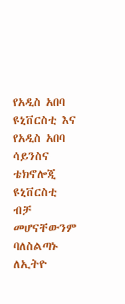የአዲስ አበባ ዩኒቨርስቲ እና የአዲስ አበባ ሳይንስና ቴክኖሎጂ ዩኒቨርስቲ ብቻ መሆናቸውንም ባለስልጣኑ ለኢትዮ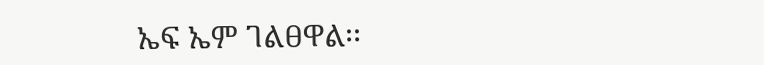ኤፍ ኤም ገልፀዋል፡፡